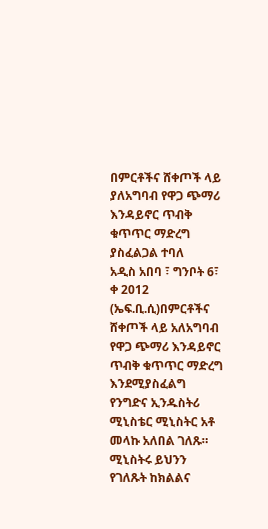በምርቶችና ሸቀጦች ላይ ያለአግባብ የዋጋ ጭማሪ እንዳይኖር ጥብቅ ቁጥጥር ማድረግ ያስፈልጋል ተባለ
አዲስ አበባ ፣ ግንቦት 6፣ ቀ 2012 (ኤፍ.ቢ.ሲ)በምርቶችና ሸቀጦች ላይ አለአግባብ የዋጋ ጭማሪ እንዳይኖር ጥብቅ ቁጥጥር ማድረግ እንደሚያስፈልግ የንግድና ኢንዱስትሪ ሚኒስቴር ሚኒስትር አቶ መላኩ አለበል ገለጹ።
ሚኒስትሩ ይህንን የገለጹት ከክልልና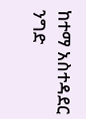ከተማ አስተዳደር ንግድ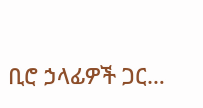ቢሮ ኃላፊዎች ጋር…